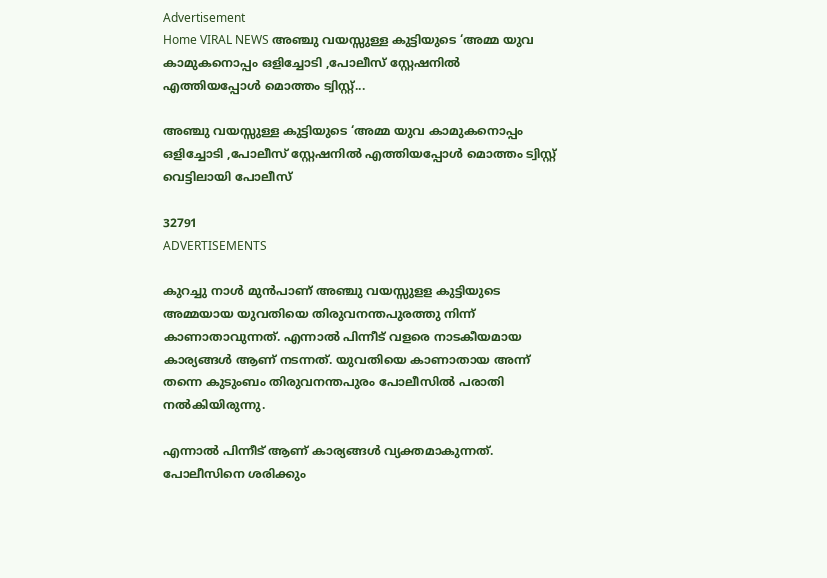Advertisement
Home VIRAL NEWS അഞ്ചു വയസ്സുള്ള കുട്ടിയുടെ ‘അമ്മ യുവ കാമുകനൊപ്പം ഒളിച്ചോടി ,പോലീസ് സ്റ്റേഷനിൽ എത്തിയപ്പോൾ മൊത്തം ട്വിസ്റ്റ്...

അഞ്ചു വയസ്സുള്ള കുട്ടിയുടെ ‘അമ്മ യുവ കാമുകനൊപ്പം ഒളിച്ചോടി ,പോലീസ് സ്റ്റേഷനിൽ എത്തിയപ്പോൾ മൊത്തം ട്വിസ്റ്റ് വെട്ടിലായി പോലീസ്

32791
ADVERTISEMENTS

കുറച്ചു നാൾ മുൻപാണ് അഞ്ചു വയസ്സുളള കുട്ടിയുടെ അമ്മയായ യുവതിയെ തിരുവനന്തപുരത്തു നിന്ന് കാണാതാവുന്നത്. എന്നാൽ പിന്നീട് വളരെ നാടകീയമായ കാര്യങ്ങൾ ആണ് നടന്നത്. യുവതിയെ കാണാതായ അന്ന് തന്നെ കുടുംബം തിരുവനന്തപുരം പോലീസിൽ പരാതി നൽകിയിരുന്നു.

എന്നാൽ പിന്നീട് ആണ് കാര്യങ്ങൾ വ്യക്തമാകുന്നത്. പോലീസിനെ ശരിക്കും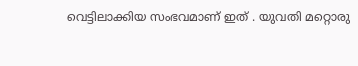വെട്ടിലാക്കിയ സംഭവമാണ് ഇത് . യുവതി മറ്റൊരു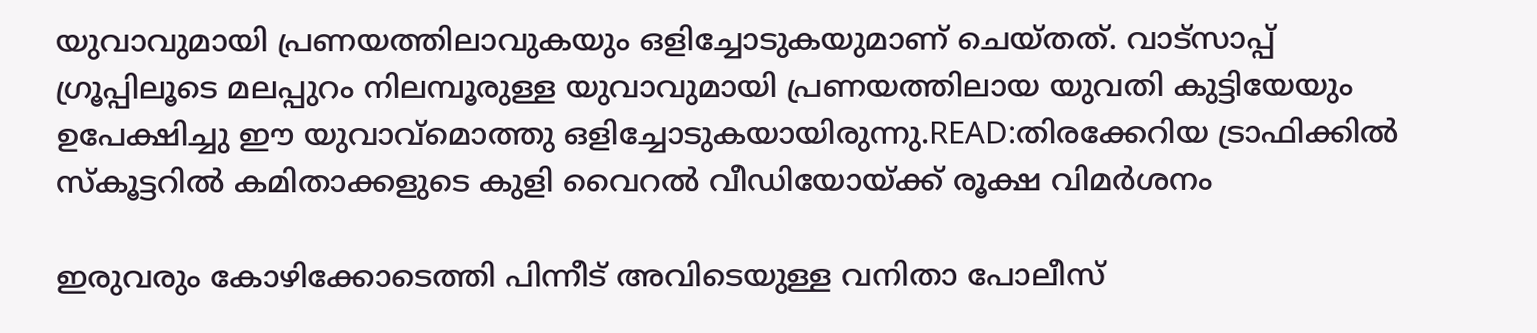യുവാവുമായി പ്രണയത്തിലാവുകയും ഒളിച്ചോടുകയുമാണ് ചെയ്തത്. വാട്സാപ്പ് ഗ്രൂപ്പിലൂടെ മലപ്പുറം നിലമ്പൂരുള്ള യുവാവുമായി പ്രണയത്തിലായ യുവതി കുട്ടിയേയും ഉപേക്ഷിച്ചു ഈ യുവാവ്മൊത്തു ഒളിച്ചോടുകയായിരുന്നു.READ:തിരക്കേറിയ ട്രാഫിക്കിൽ സ്കൂട്ടറിൽ കമിതാക്കളുടെ കുളി വൈറൽ വീഡിയോയ്ക്ക് രൂക്ഷ വിമർശനം

ഇരുവരും കോഴിക്കോടെത്തി പിന്നീട് അവിടെയുള്ള വനിതാ പോലീസ്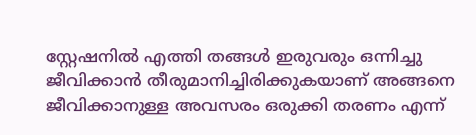സ്റ്റേഷനിൽ എത്തി തങ്ങൾ ഇരുവരും ഒന്നിച്ചു ജീവിക്കാൻ തീരുമാനിച്ചിരിക്കുകയാണ് അങ്ങനെ ജീവിക്കാനുള്ള അവസരം ഒരുക്കി തരണം എന്ന്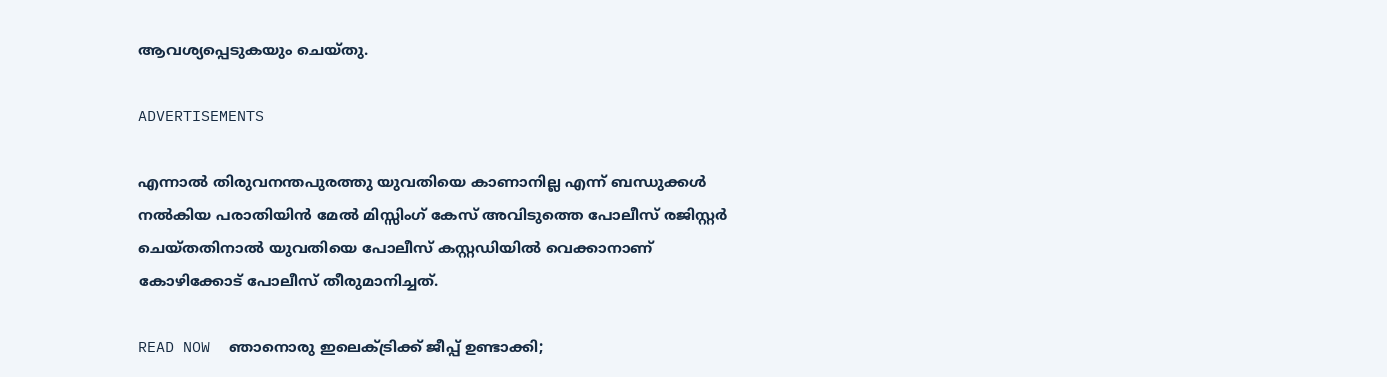ആവശ്യപ്പെടുകയും ചെയ്തു.

ADVERTISEMENTS

എന്നാൽ തിരുവനന്തപുരത്തു യുവതിയെ കാണാനില്ല എന്ന് ബന്ധുക്കൾ നൽകിയ പരാതിയിൻ മേൽ മിസ്സിംഗ് കേസ് അവിടുത്തെ പോലീസ് രജിസ്റ്റർ ചെയ്തതിനാൽ യുവതിയെ പോലീസ് കസ്റ്റഡിയിൽ വെക്കാനാണ് കോഴിക്കോട് പോലീസ് തീരുമാനിച്ചത്.

READ NOW  ഞാനൊരു ഇലെക്ട്രിക്ക് ജീപ്പ് ഉണ്ടാക്കി;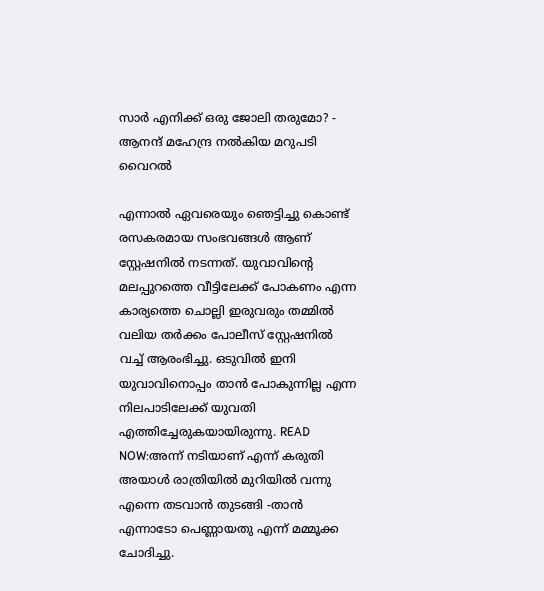സാർ എനിക്ക് ഒരു ജോലി തരുമോ? - ആനന്ദ് മഹേന്ദ്ര നൽകിയ മറുപടി വൈറൽ

എന്നാൽ ഏവരെയും ഞെട്ടിച്ചു കൊണ്ട് രസകരമായ സംഭവങ്ങൾ ആണ് സ്റ്റേഷനിൽ നടന്നത്. യുവാവിന്റെ മലപ്പുറത്തെ വീട്ടിലേക്ക് പോകണം എന്ന കാര്യത്തെ ചൊല്ലി ഇരുവരും തമ്മിൽ വലിയ തർക്കം പോലീസ് സ്റ്റേഷനിൽ വച്ച് ആരംഭിച്ചു. ഒടുവിൽ ഇനി യുവാവിനൊപ്പം താൻ പോകുന്നില്ല എന്ന നിലപാടിലേക്ക് യുവതി എത്തിച്ചേരുകയായിരുന്നു. READ NOW:അന്ന് നടിയാണ് എന്ന് കരുതി അയാൾ രാത്രിയിൽ മുറിയിൽ വന്നു എന്നെ തടവാൻ തുടങ്ങി -താൻ എന്നാടോ പെണ്ണായതു എന്ന് മമ്മൂക്ക ചോദിച്ചു.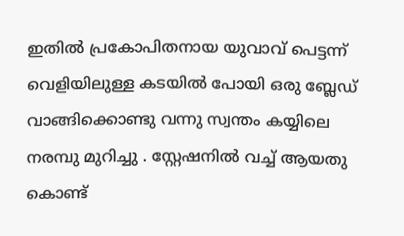ഇതിൽ പ്രകോപിതനായ യുവാവ് പെട്ടന്ന് വെളിയിലുള്ള കടയിൽ പോയി ഒരു ബ്ലേഡ് വാങ്ങിക്കൊണ്ടു വന്നു സ്വന്തം കയ്യിലെ നരമ്പു മുറിച്ചു . സ്റ്റേഷനിൽ വച്ച് ആയതു കൊണ്ട്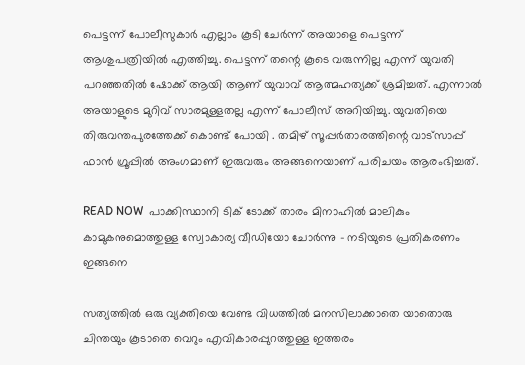പെട്ടന്ന് പോലീസുകാർ എല്ലാം കൂടി ചേർന്ന് അയാളെ പെട്ടന്ന് ആശുപത്രിയിൽ എത്തിച്ചു. പെട്ടന്ന് തന്റെ കൂടെ വരുന്നില്ല എന്ന് യുവതി പറഞ്ഞതിൽ ഷോക്ക് ആയി ആണ് യുവാവ് ആത്മഹത്യക്ക് ശ്രമിച്ചത്. എന്നാൽ അയാളുടെ മുറിവ് സാരമുള്ളതല്ല എന്ന് പോലീസ് അറിയിച്ചു. യുവതിയെ തിരുവന്തപുരത്തേക്ക് കൊണ്ട് പോയി . തമിഴ് സൂപ്പർതാരത്തിന്റെ വാട്സാപ്പ് ഫാൻ ഗ്രൂപ്പിൽ അംഗമാണ് ഇരുവരും അങ്ങനെയാണ് പരിചയം ആരംഭിച്ചത്.

READ NOW  പാക്കിസ്ഥാനി ടിക് ടോക്ക് താരം മിനാഹിൽ മാലികും കാമുകനുമൊത്തുള്ള സ്വോകാര്യ വീഡിയോ ചോർന്നു - നടിയുടെ പ്രതികരണം ഇങ്ങനെ

സത്യത്തിൽ ഒരു വ്യക്തിയെ വേണ്ട വിധത്തിൽ മനസിലാക്കാതെ യാതൊരു ചിന്തയും കൂടാതെ വെറും എവികാരപ്പുറത്തുള്ള ഇത്തരം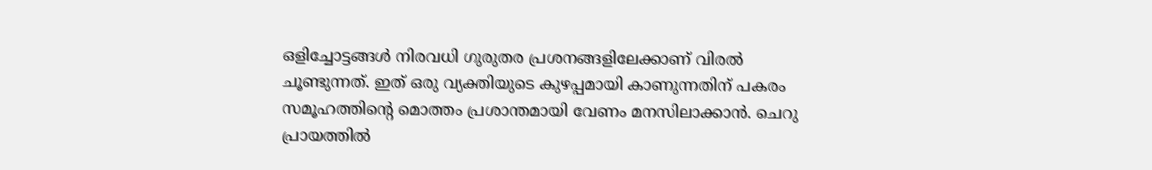ഒളിച്ചോട്ടങ്ങൾ നിരവധി ഗുരുതര പ്രശനങ്ങളിലേക്കാണ് വിരൽ ചൂണ്ടുന്നത്. ഇത് ഒരു വ്യക്തിയുടെ കുഴപ്പമായി കാണുന്നതിന് പകരം സമൂഹത്തിന്റെ മൊത്തം പ്രശാന്തമായി വേണം മനസിലാക്കാൻ. ചെറു പ്രായത്തിൽ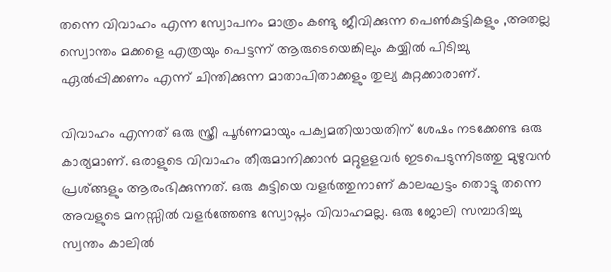തന്നെ വിവാഹം എന്ന സ്വോപനം മാത്രം കണ്ടു ജീവിക്കുന്ന പെൺകുട്ടികളും ,അതല്ല സ്വൊന്തം മക്കളെ എത്രയും പെട്ടന്ന് ആരുടെയെങ്കിലും കയ്യിൽ പിടിച്ചു ഏൽപ്പിക്കണം എന്ന് ചിന്തിക്കുന്ന മാതാപിതാക്കളും തുല്യ കുറ്റക്കാരാണ്.

വിവാഹം എന്നത് ഒരു സ്ത്രീ പൂർണമായും പക്വമതിയായതിന് ശേഷം നടക്കേണ്ട ഒരു കാര്യമാണ്. ഒരാളുടെ വിവാഹം തീരുമാനിക്കാൻ മറ്റുളളവർ ഇടപെടുന്നിടത്തു മുഴുവൻ പ്രശ്ങ്ങളും ആരംഭിക്കുന്നത്. ഒരു കുട്ടിയെ വളർത്തുനാണ് കാലഘട്ടം തൊട്ടു തന്നെ അവളുടെ മനസ്സിൽ വളർത്തേണ്ട സ്വോപ്നം വിവാഹമല്ല. ഒരു ജോലി സമ്പാദിച്ചു സ്വന്തം കാലിൽ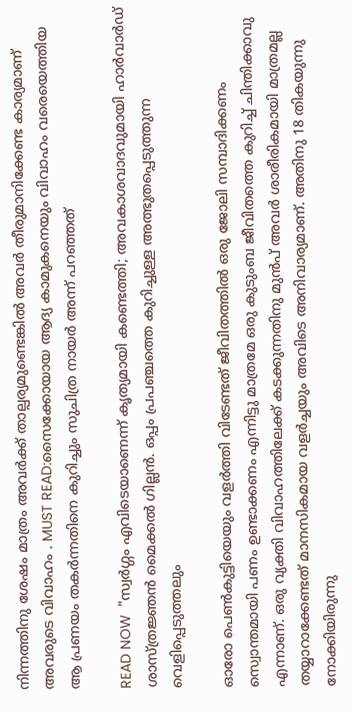നിന്നത്തിനു ശേഷം മാത്രം അവർക്ക് താല്പര്യമുണ്ടെങ്കിൽ അവർ തീരുമാനിക്കേണ്ട കാര്യമാണ് അവരുടെ വിവാഹം . MUST READ:സൈക്കോയായ ആദ്യ കാമുകനെയും വിവാഹം വരെയെത്തിയ ആ പ്രണയം തകർന്നതിനെ കുറിച്ചും സുചിത്ര നായർ അന്ന് പറഞ്ഞത്

READ NOW  "സ്വർഗ്ഗം എവിടെയാണെന്ന് കൃത്യമായി കണ്ടെത്തി; അവകാശവാദവുമായി ഹാർവാർഡ് ശാസ്ത്രജ്ഞൻ മൈക്കൽ ഗില്ലൻ. ഒപ്പം പ്രപഞ്ചത്തെ കുറിച്ചുള്ള അത്ഭുതപ്പെടുത്തുന്ന വെളിപ്പെടുത്തലും

ഓരോ പെൺകുട്ടിയെയും വളർത്തി വിടേണ്ടത് ജീവിതത്തിൽ ഒരു ജോലി സമ്പാദിക്കണം സ്വൊന്തമായി പണം ഉണ്ടാക്കണം എന്നിട്ടു മാത്രമേ ഒരു കുടുംബ ജീവിതത്തെ കുറിച്ച് ചിന്തിക്കാവു എന്നാണ്. ഒരു വ്യക്തി വിവാഹത്തിലേക്ക് കടക്കുന്നതിനു മുൻപ് അവർ ശാരീരികമായി മാത്രമല്ല തയ്യാറാക്കേണ്ടത് മാനസികമായ വളർച്ചയും അവിടെ അനിവാര്യമാണ്. അതിനു 18 തികയുന്നു നോക്കിയിരുന്നു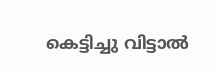കെട്ടിച്ചു വിട്ടാൽ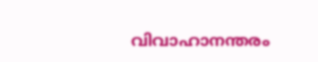വിവാഹാനന്തരം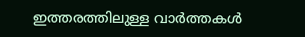ഇത്തരത്തിലുള്ള വാർത്തകൾ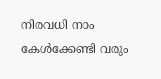നിരവധി നാം കേൾക്കേണ്ടി വരും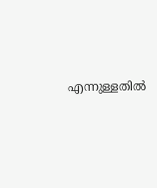എന്നുള്ളതിൽ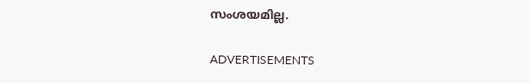സംശയമില്ല.

ADVERTISEMENTS